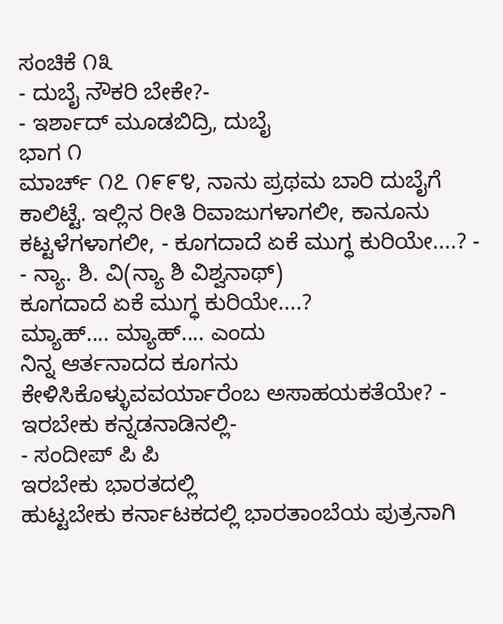ಸಂಚಿಕೆ ೧೩
- ದುಬೈ ನೌಕರಿ ಬೇಕೇ?-
- ಇರ್ಶಾದ್ ಮೂಡಬಿದ್ರಿ, ದುಬೈ
ಭಾಗ ೧
ಮಾರ್ಚ್ ೧೭ ೧೯೯೪, ನಾನು ಪ್ರಥಮ ಬಾರಿ ದುಬೈಗೆ ಕಾಲಿಟ್ಟೆ. ಇಲ್ಲಿನ ರೀತಿ ರಿವಾಜುಗಳಾಗಲೀ, ಕಾನೂನು ಕಟ್ಟಳೆಗಳಾಗಲೀ, - ಕೂಗದಾದೆ ಏಕೆ ಮುಗ್ಧ ಕುರಿಯೇ....? -
- ನ್ಯಾ. ಶಿ. ವಿ(ನ್ಯಾ ಶಿ ವಿಶ್ವನಾಥ್)
ಕೂಗದಾದೆ ಏಕೆ ಮುಗ್ಧ ಕುರಿಯೇ....?
ಮ್ಯಾಹ್.... ಮ್ಯಾಹ್.... ಎಂದು
ನಿನ್ನ ಆರ್ತನಾದದ ಕೂಗನು
ಕೇಳಿಸಿಕೊಳ್ಳುವವರ್ಯಾರೆಂಬ ಅಸಾಹಯಕತೆಯೇ? - ಇರಬೇಕು ಕನ್ನಡನಾಡಿನಲ್ಲಿ-
- ಸಂದೀಪ್ ಪಿ ಪಿ
ಇರಬೇಕು ಭಾರತದಲ್ಲಿ
ಹುಟ್ಟಬೇಕು ಕರ್ನಾಟಕದಲ್ಲಿ ಭಾರತಾಂಬೆಯ ಪುತ್ರನಾಗಿ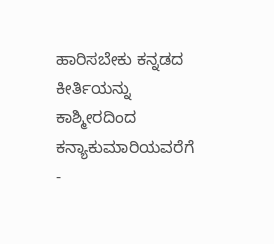ಹಾರಿಸಬೇಕು ಕನ್ನಡದ ಕೀರ್ತಿಯನ್ನು
ಕಾಶ್ಮೀರದಿಂದ ಕನ್ಯಾಕುಮಾರಿಯವರೆಗೆ
-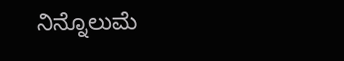ನಿನ್ನೊಲುಮೆ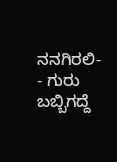ನನಗಿರಲಿ-
- ಗುರು ಬಬ್ಬಿಗದ್ದೆ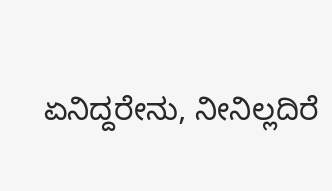ಏನಿದ್ದರೇನು, ನೀನಿಲ್ಲದಿರೆ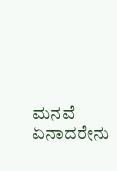ಮನವೆ
ಏನಾದರೇನು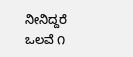ನೀನಿದ್ದರೆ ಒಲವೆ ೧